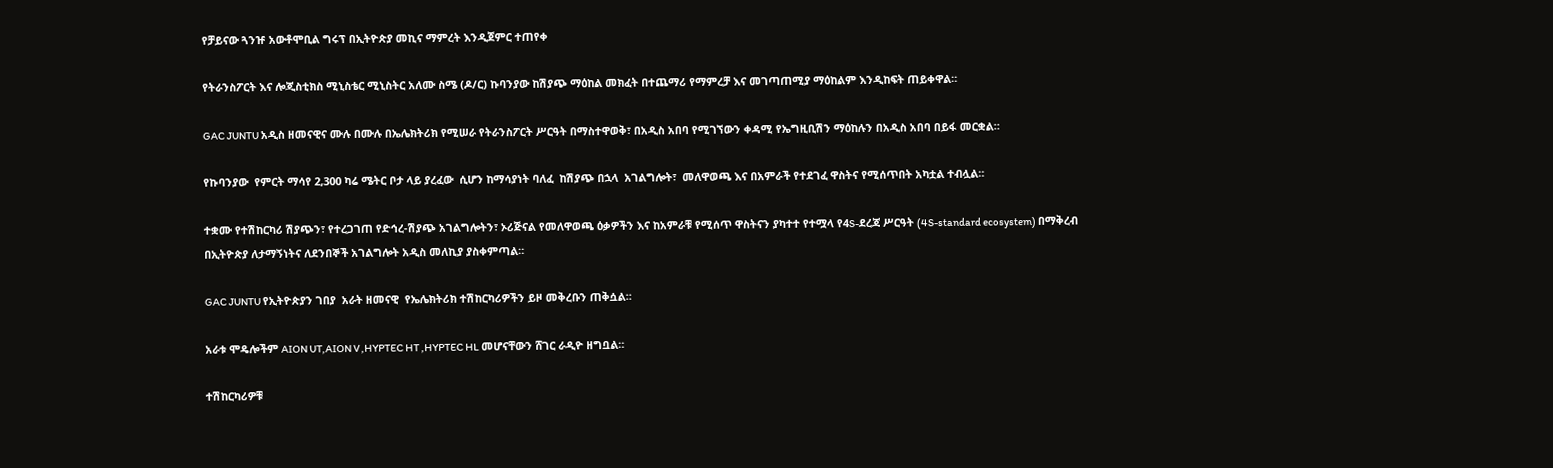የቻይናው ጓንዡ አውቶሞቢል ግሩፕ በኢትዮጵያ መኪና ማምረት እንዲጀምር ተጠየቀ

የትራንስፖርት እና ሎጂስቲክስ ሚኒስቴር ሚኒስትር አለሙ ስሜ (ዶ/ር) ኩባንያው ከሽያጭ ማዕከል መክፈት በተጨማሪ የማምረቻ እና መገጣጠሚያ ማዕከልም እንዲከፍት ጠይቀዋል።

GAC JUNTU አዲስ ዘመናዊና ሙሉ በሙሉ በኤሌክትሪክ የሚሠራ የትራንስፖርት ሥርዓት በማስተዋወቅ፣ በአዲስ አበባ የሚገኘውን ቀዳሚ የኤግዚቢሽን ማዕከሉን በአዲስ አበባ በይፋ መርቋል።

የኩባንያው  የምርት ማሳየ 2,300 ካሬ ሜትር ቦታ ላይ ያረፈው  ሲሆን ከማሳያነት ባለፈ  ከሽያጭ በኋላ  አገልግሎት፣  መለዋወጫ እና በአምራች የተደገፈ ዋስትና የሚሰጥበት አካቷል ተብሏል።

ተቋሙ የተሽከርካሪ ሽያጭን፣ የተረጋገጠ የድኅረ-ሽያጭ አገልግሎትን፣ ኦሪጅናል የመለዋወጫ ዕቃዎችን እና ከአምራቹ የሚሰጥ ዋስትናን ያካተተ የተሟላ የ4S-ደረጃ ሥርዓት (4S-standard ecosystem) በማቅረብ በኢትዮጵያ ለታማኝነትና ለደንበኞች አገልግሎት አዲስ መለኪያ ያስቀምጣል።

GAC JUNTU የኢትዮጵያን ገበያ  አራት ዘመናዊ  የኤሌክትሪክ ተሽከርካሪዎችን ይዞ መቅረቡን ጠቅሷል።

አራቱ ሞዴሎችም AION UT,AION V ,HYPTEC HT ,HYPTEC HL መሆናቸውን ሸገር ራዲዮ ዘግቧል።

ተሽከርካሪዎቹ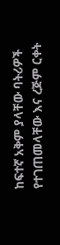ከፍተኛ አቅም ያላቸው ባትሪዎች የተገጠመላቸው እና ረጅም ርቀት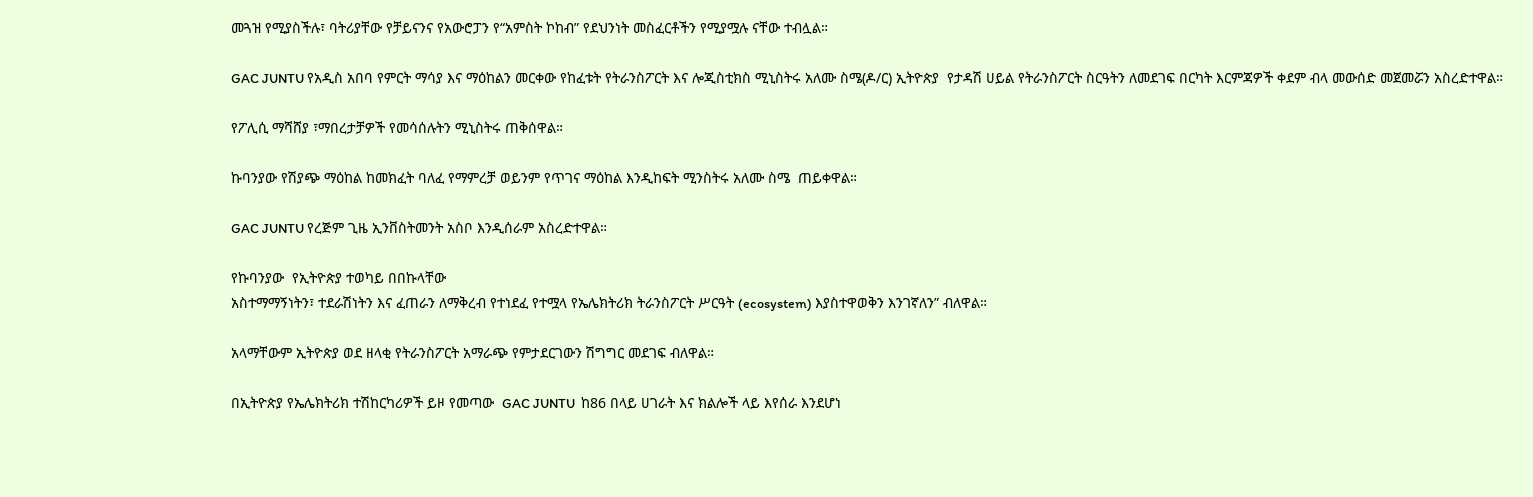መጓዝ የሚያስችሉ፣ ባትሪያቸው የቻይናንና የአውሮፓን የ“አምስት ኮከብ” የደህንነት መስፈርቶችን የሚያሟሉ ናቸው ተብሏል።

GAC JUNTU የአዲስ አበባ የምርት ማሳያ እና ማዕከልን መርቀው የከፈቱት የትራንስፖርት እና ሎጂስቲክስ ሚኒስትሩ አለሙ ስሜ(ዶ/ር) ኢትዮጵያ  የታዳሽ ሀይል የትራንስፖርት ስርዓትን ለመደገፍ በርካት እርምጃዎች ቀደም ብላ መውሰድ መጀመሯን አስረድተዋል።

የፖሊሲ ማሻሸያ ፣ማበረታቻዎች የመሳሰሉትን ሚኒስትሩ ጠቅሰዋል።

ኩባንያው የሽያጭ ማዕከል ከመክፈት ባለፈ የማምረቻ ወይንም የጥገና ማዕከል እንዲከፍት ሚንስትሩ አለሙ ስሜ  ጠይቀዋል።

GAC JUNTU የረጅም ጊዜ ኢንቨስትመንት አስቦ እንዲሰራም አስረድተዋል።

የኩባንያው  የኢትዮጵያ ተወካይ በበኩላቸው
አስተማማኝነትን፣ ተደራሽነትን እና ፈጠራን ለማቅረብ የተነደፈ የተሟላ የኤሌክትሪክ ትራንስፖርት ሥርዓት (ecosystem) እያስተዋወቅን እንገኛለን” ብለዋል።

አላማቸውም ኢትዮጵያ ወደ ዘላቂ የትራንስፖርት አማራጭ የምታደርገውን ሽግግር መደገፍ ብለዋል።

በኢትዮጵያ የኤሌክትሪክ ተሽከርካሪዎች ይዞ የመጣው  GAC JUNTU  ከ86 በላይ ሀገራት እና ክልሎች ላይ እየሰራ እንደሆነ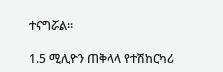ተናግሯል።

1.5 ሚሊዮን ጠቅላላ የተሽከርካሪ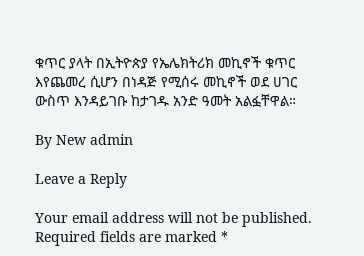ቁጥር ያላት በኢትዮጵያ የኤሌክትሪክ መኪኖች ቁጥር እየጨመረ ሲሆን በነዳጅ የሚሰሩ መኪኖች ወደ ሀገር ውስጥ እንዳይገቡ ከታገዱ አንድ ዓመት አልፏቸዋል።

By New admin

Leave a Reply

Your email address will not be published. Required fields are marked *